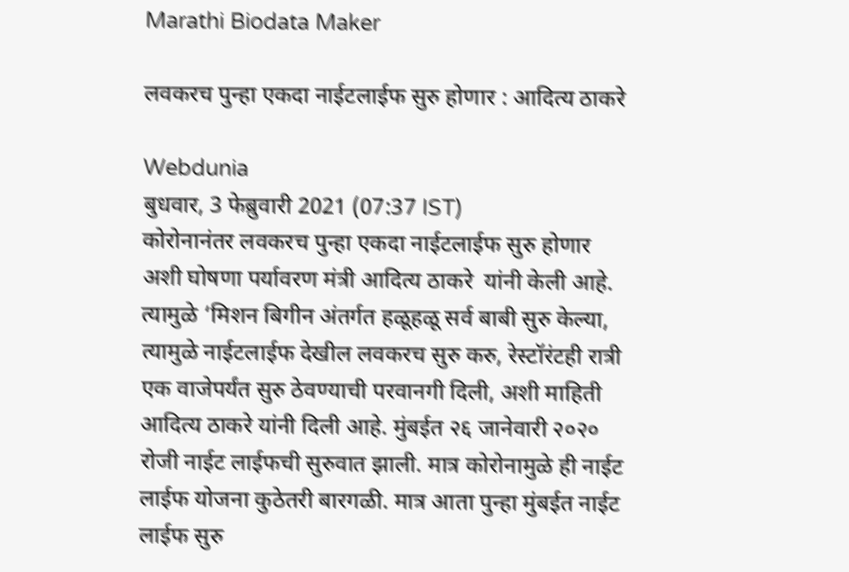Marathi Biodata Maker

लवकरच पुन्हा एकदा नाईटलाईफ सुरु होणार : आदित्य ठाकरे

Webdunia
बुधवार, 3 फेब्रुवारी 2021 (07:37 IST)
कोरोनानंतर लवकरच पुन्हा एकदा नाईटलाईफ सुरु होणार अशी घोषणा पर्यावरण मंत्री आदित्य ठाकरे  यांनी केली आहे. त्यामुळे ‘मिशन बिगीन अंतर्गत हळूहळू सर्व बाबी सुरु केल्या, त्यामुळे नाईटलाईफ देखील लवकरच सुरु करु, रेस्टॉरंटही रात्री एक वाजेपर्यंत सुरु ठेवण्याची परवानगी दिली, अशी माहिती आदित्य ठाकरे यांनी दिली आहे. मुंबईत २६ जानेवारी २०२० रोजी नाईट लाईफची सुरुवात झाली. मात्र कोरोनामुळे ही नाईट लाईफ योजना कुठेतरी बारगळी. मात्र आता पुन्हा मुंबईत नाईट लाईफ सुरु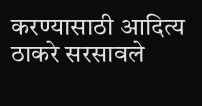करण्यासाठी आदित्य ठाकरे सरसावले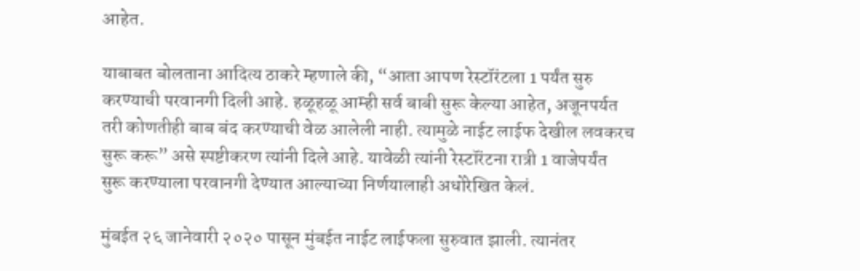आहेत.

याबाबत बोलताना आदित्य ठाकरे म्हणाले की, “आता आपण रेस्टॉरंटला 1 पर्यंत सुरु करण्याची परवानगी दिली आहे. हळूहळू आम्ही सर्व बाबी सुरू केल्या आहेत, अजूनपर्यत तरी कोणतीही बाब बंद करण्याची वेळ आलेली नाही. त्यामुळे नाईट लाईफ देखील लवकरच सुरू करू” असे स्पष्टीकरण त्यांनी दिले आहे. यावेळी त्यांनी रेस्टॉरंटना रात्री 1 वाजेपर्यंत सुरू करण्याला परवानगी देण्यात आल्याच्या निर्णयालाही अधोरेखित केलं.

मुंबईत २६ जानेवारी २०२० पासून मुंबईत नाईट लाईफला सुरुवात झाली. त्यानंतर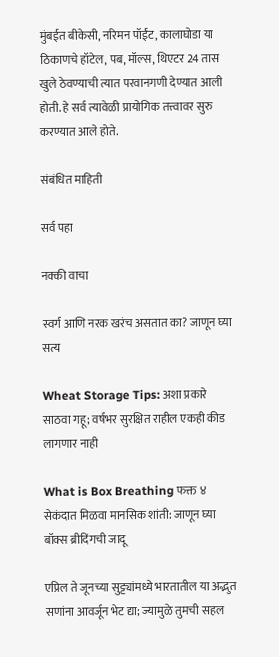मुंबईत बीकेसी, नरिमन पॉईंट, कालाघोडा या ठिकाणचे हॉटेल, पब, मॉल्स, थिएटर 24 तास खुले ठेवण्याची त्यात परवानगणी देण्यात आली होती. हे सर्व त्यावेळी प्रायोगिक तत्त्वावर सुरु करण्यात आले होते.

संबंधित माहिती

सर्व पहा

नक्की वाचा

स्वर्ग आणि नरक खरंच असतात का? जाणून घ्या सत्य

Wheat Storage Tips: अशा प्रकारे साठवा गहू; वर्षभर सुरक्षित राहील एकही कीड लागणार नाही

What is Box Breathing फक्त ४ सेकंदात मिळवा मानसिक शांती: जाणून घ्या बॉक्स ब्रीदिंगची जादू

एप्रिल ते जूनच्या सुट्ट्यांमध्ये भारतातील या अद्भुत सणांना आवर्जून भेट द्या; ज्यामुळे तुमची सहल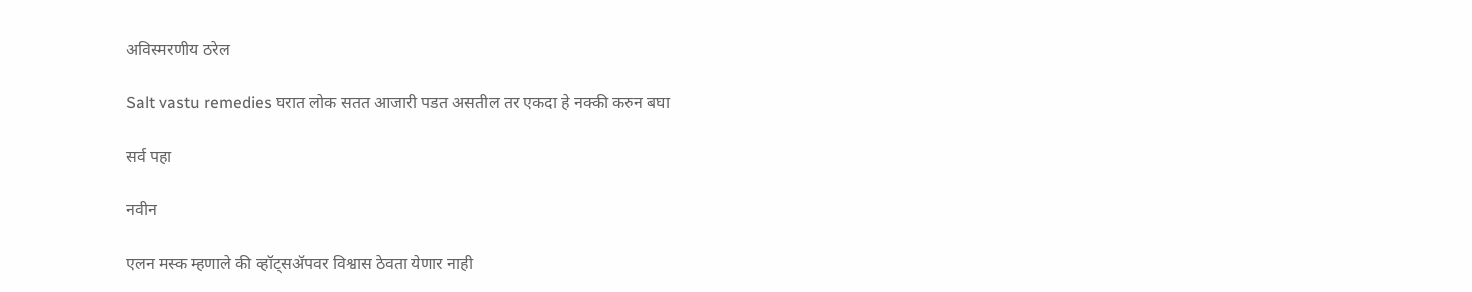अविस्मरणीय ठरेल

Salt vastu remedies घरात लोक सतत आजारी पडत असतील तर एकदा हे नक्की करुन बघा

सर्व पहा

नवीन

एलन मस्क म्हणाले की व्हॉट्सॲपवर विश्वास ठेवता येणार नाही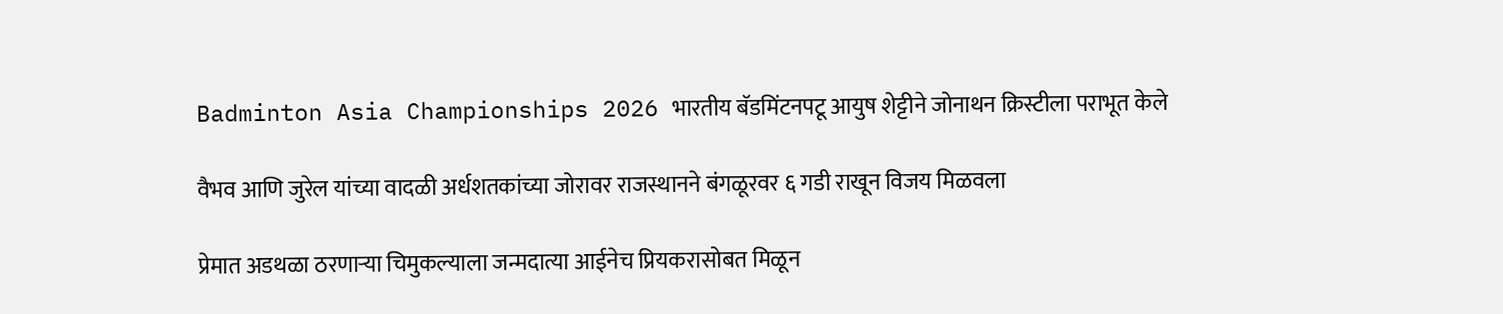Badminton Asia Championships 2026 भारतीय बॅडमिंटनपटू आयुष शेट्टीने जोनाथन क्रिस्टीला पराभूत केले

वैभव आणि जुरेल यांच्या वादळी अर्धशतकांच्या जोरावर राजस्थानने बंगळूरवर ६ गडी राखून विजय मिळवला

प्रेमात अडथळा ठरणाऱ्या चिमुकल्याला जन्मदात्या आईनेच प्रियकरासोबत मिळून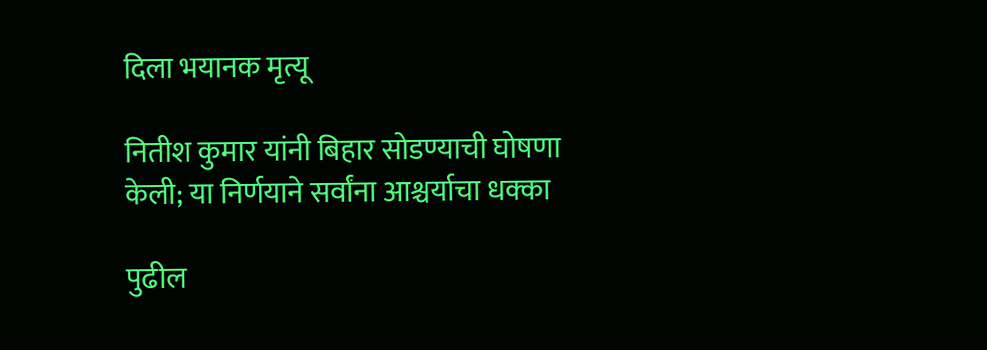दिला भयानक मृत्यू

नितीश कुमार यांनी बिहार सोडण्याची घोषणा केली; या निर्णयाने सर्वांना आश्चर्याचा धक्का

पुढील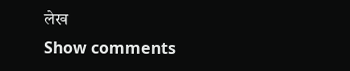लेख
Show comments